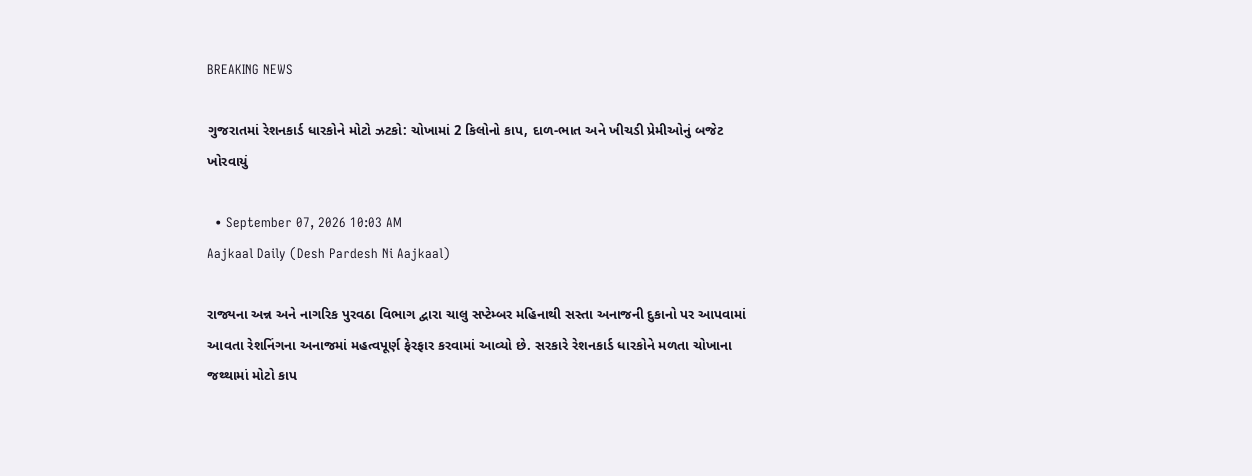BREAKING NEWS

ગુજરાતમાં રેશનકાર્ડ ધારકોને મોટો ઝટકો: ચોખામાં 2 કિલોનો કાપ, દાળ-ભાત અને ખીચડી પ્રેમીઓનું બજેટ ખોરવાયું

  • September 07, 2026 10:03 AM
Aajkaal Daily (Desh Pardesh Ni Aajkaal)

રાજ્યના અન્ન અને નાગરિક પુરવઠા વિભાગ દ્વારા ચાલુ સપ્ટેમ્બર મહિનાથી સસ્તા અનાજની દુકાનો પર આપવામાં આવતા રેશનિંગના અનાજમાં મહત્વપૂર્ણ ફેરફાર કરવામાં આવ્યો છે. સરકારે રેશનકાર્ડ ધારકોને મળતા ચોખાના જથ્થામાં મોટો કાપ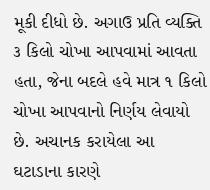મૂકી દીધો છે. અગાઉ પ્રતિ વ્યક્તિ ૩ કિલો ચોખા આપવામાં આવતા હતા, જેના બદલે હવે માત્ર ૧ કિલો ચોખા આપવાનો નિર્ણય લેવાયો છે. અચાનક કરાયેલા આ ઘટાડાના કારણે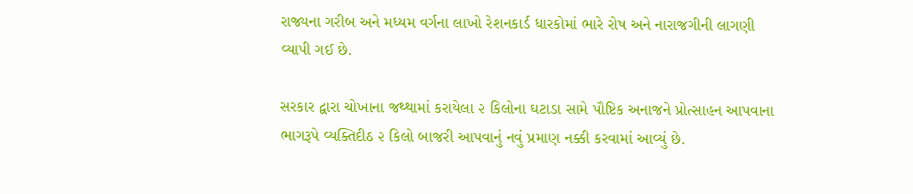રાજ્યના ગરીબ અને મધ્યમ વર્ગના લાખો રેશનકાર્ડ ધારકોમાં ભારે રોષ અને નારાજગીની લાગણી વ્યાપી ગઈ છે.

સરકાર દ્વારા ચોખાના જથ્થામાં કરાયેલા ૨ કિલોના ઘટાડા સામે પૌષ્ટિક અનાજને પ્રોત્સાહન આપવાના ભાગરૂપે વ્યક્તિદીઠ ૨ કિલો બાજરી આપવાનું નવું પ્રમાણ નક્કી કરવામાં આવ્યું છે.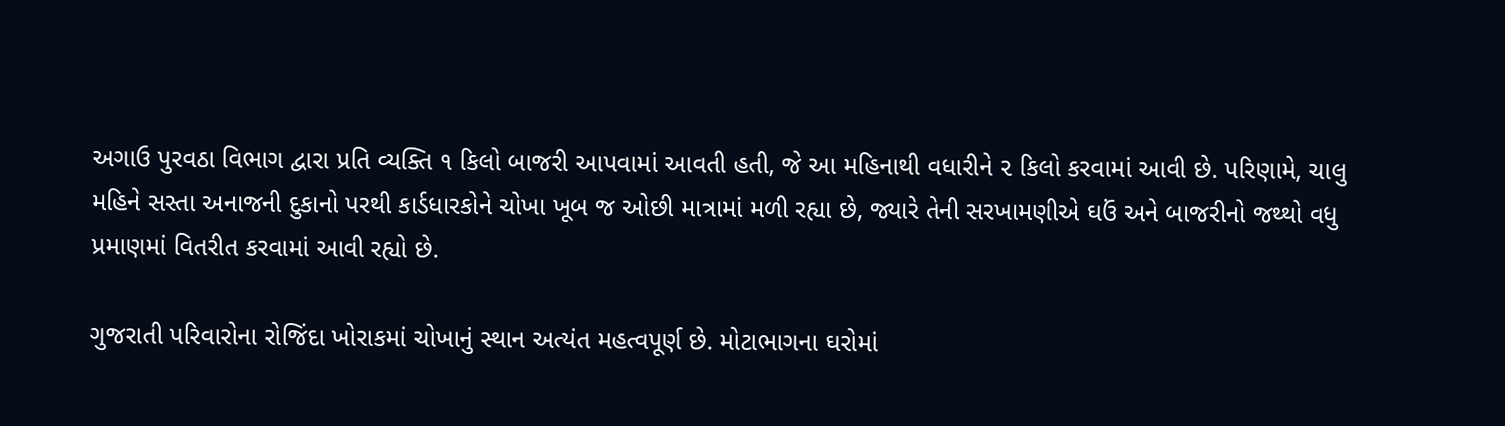અગાઉ પુરવઠા વિભાગ દ્વારા પ્રતિ વ્યક્તિ ૧ કિલો બાજરી આપવામાં આવતી હતી, જે આ મહિનાથી વધારીને ૨ કિલો કરવામાં આવી છે. પરિણામે, ચાલુ મહિને સસ્તા અનાજની દુકાનો પરથી કાર્ડધારકોને ચોખા ખૂબ જ ઓછી માત્રામાં મળી રહ્યા છે, જ્યારે તેની સરખામણીએ ઘઉં અને બાજરીનો જથ્થો વધુ પ્રમાણમાં વિતરીત કરવામાં આવી રહ્યો છે.

ગુજરાતી પરિવારોના રોજિંદા ખોરાકમાં ચોખાનું સ્થાન અત્યંત મહત્વપૂર્ણ છે. મોટાભાગના ઘરોમાં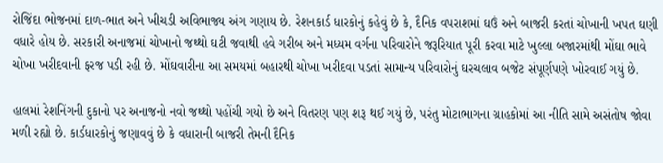રોજિંદા ભોજનમાં દાળ-ભાત અને ખીચડી અવિભાજ્ય અંગ ગણાય છે. રેશનકાર્ડ ધારકોનું કહેવું છે કે, દૈનિક વપરાશમાં ઘઉં અને બાજરી કરતાં ચોખાની ખપત ઘણી વધારે હોય છે. સરકારી અનાજમાં ચોખાનો જથ્થો ઘટી જવાથી હવે ગરીબ અને મધ્યમ વર્ગના પરિવારોને જરૂરિયાત પૂરી કરવા માટે ખુલ્લા બજારમાંથી મોંઘા ભાવે ચોખા ખરીદવાની ફરજ પડી રહી છે. મોંઘવારીના આ સમયમાં બહારથી ચોખા ખરીદવા પડતાં સામાન્ય પરિવારોનું ઘરચલાવ બજેટ સંપૂર્ણપણે ખોરવાઈ ગયું છે.

હાલમાં રેશનિંગની દુકાનો પર અનાજનો નવો જથ્થો પહોંચી ગયો છે અને વિતરણ પણ શરૂ થઈ ગયું છે, પરંતુ મોટાભાગના ગ્રાહકોમાં આ નીતિ સામે અસંતોષ જોવા મળી રહ્યો છે. કાર્ડધારકોનું જણાવવું છે કે વધારાની બાજરી તેમની દૈનિક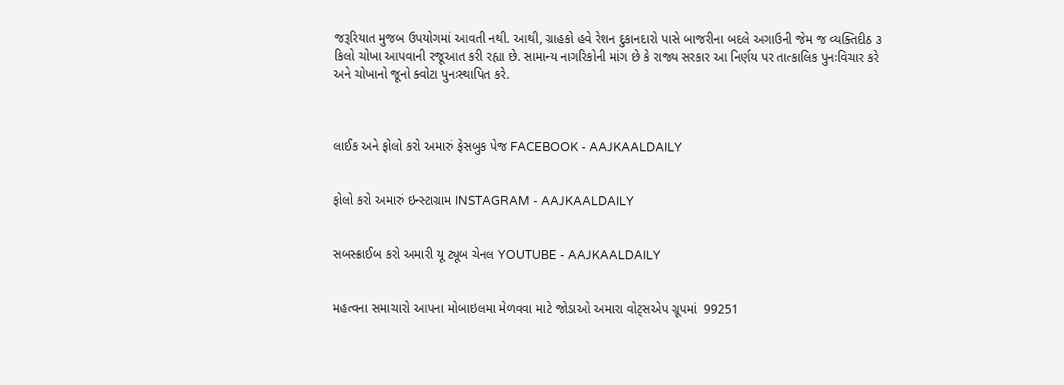જરૂરિયાત મુજબ ઉપયોગમાં આવતી નથી. આથી, ગ્રાહકો હવે રેશન દુકાનદારો પાસે બાજરીના બદલે અગાઉની જેમ જ વ્યક્તિદીઠ ૩ કિલો ચોખા આપવાની રજૂઆત કરી રહ્યા છે. સામાન્ય નાગરિકોની માંગ છે કે રાજ્ય સરકાર આ નિર્ણય પર તાત્કાલિક પુનઃવિચાર કરે અને ચોખાનો જૂનો ક્વોટા પુનઃસ્થાપિત કરે.



લાઈક અને ફોલો કરો અમારું ફેસબુક પેજ FACEBOOK - AAJKAALDAILY


ફોલો કરો અમારું ઇન્સ્ટાગ્રામ INSTAGRAM - AAJKAALDAILY


સબસ્ક્રાઈબ કરો અમારી યૂ ટ્યૂબ ચેનલ YOUTUBE - AAJKAALDAILY


મહત્વના સમાચારો આપના મોબાઇલમા મેળવવા માટે જોડાઓ અમારા વોટ્સએપ ગ્રૂપમાં  99251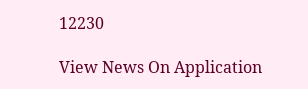12230

View News On Application